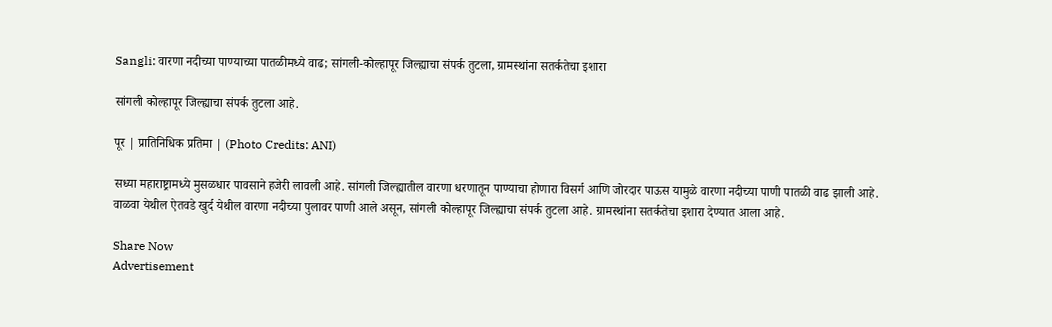Sangli: वारणा नदीच्या पाण्याच्या पातळीमध्ये वाढ; सांगली-कोल्हापूर जिल्ह्याचा संपर्क तुटला, ग्रामस्थांना सतर्कतेचा इशारा

सांगली कोल्हापूर जिल्ह्याचा संपर्क तुटला आहे.

पूर | प्रातिनिधिक प्रतिमा | (Photo Credits: ANI)

सध्या महाराष्ट्रामध्ये मुसळधार पावसाने हजेरी लावली आहे. सांगली जिल्ह्यातील वारणा धरणातून पाण्याचा होणारा विसर्ग आणि जोरदार पाऊस यामुळे वारणा नदीच्या पाणी पातळी वाढ झाली आहे. वाळवा येथील ऐतवडे खुर्द येथील वारणा नदीच्या पुलावर पाणी आले असून, सांगली कोल्हापूर जिल्ह्याचा संपर्क तुटला आहे. ग्रामस्थांना सतर्कतेचा इशारा देण्यात आला आहे.

Share Now
Advertisement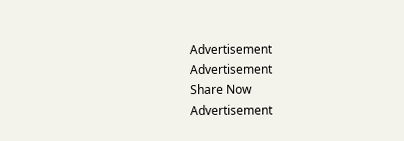Advertisement
Advertisement
Share Now
Advertisement